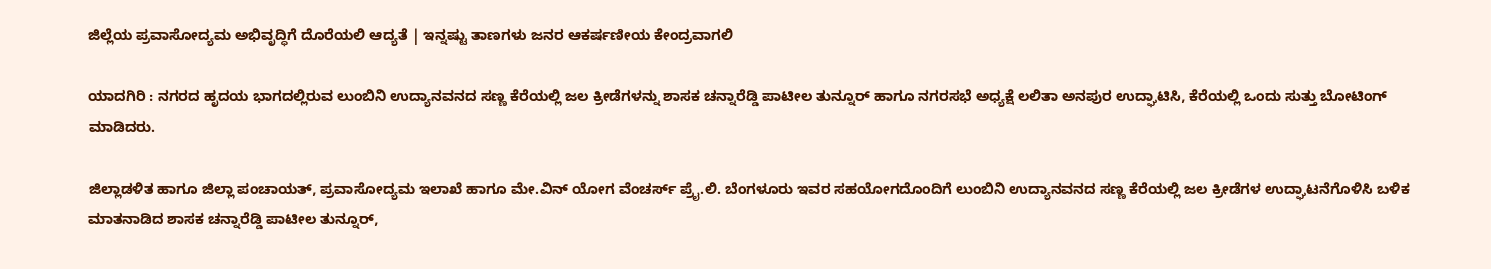ಜಿಲ್ಲೆಯ ಪ್ರವಾಸೋದ್ಯಮ ಅಭಿವೃದ್ಧಿಗೆ ದೊರೆಯಲಿ ಆದ್ಯತೆ | ಇನ್ನಷ್ಟು ತಾಣಗಳು ಜನರ ಆಕರ್ಷಣೀಯ ಕೇಂದ್ರವಾಗಲಿ

ಯಾದಗಿರಿ : ನಗರದ ಹೃದಯ ಭಾಗದಲ್ಲಿರುವ ಲುಂಬಿನಿ ಉದ್ಯಾನವನದ ಸಣ್ಣ ಕೆರೆಯಲ್ಲಿ ಜಲ ಕ್ರೀಡೆಗಳನ್ನು ಶಾಸಕ ಚನ್ನಾರೆಡ್ಡಿ ಪಾಟೀಲ ತುನ್ನೂರ್ ಹಾಗೂ ನಗರಸಭೆ ಅಧ್ಯಕ್ಷೆ ಲಲಿತಾ ಅನಪುರ ಉದ್ಘಾಟಿಸಿ, ಕೆರೆಯಲ್ಲಿ ಒಂದು ಸುತ್ತು ಬೋಟಿಂಗ್ ಮಾಡಿದರು.

ಜಿಲ್ಲಾಡಳಿತ ಹಾಗೂ ಜಿಲ್ಲಾ ಪಂಚಾಯತ್, ಪ್ರವಾಸೋದ್ಯಮ ಇಲಾಖೆ ಹಾಗೂ ಮೇ.ವಿನ್ ಯೋಗ ವೆಂಚರ್ಸ್ ಪ್ರೈ.ಲಿ. ಬೆಂಗಳೂರು ಇವರ ಸಹಯೋಗದೊಂದಿಗೆ ಲುಂಬಿನಿ ಉದ್ಯಾನವನದ ಸಣ್ಣ ಕೆರೆಯಲ್ಲಿ ಜಲ ಕ್ರೀಡೆಗಳ ಉದ್ಘಾಟನೆಗೊಳಿಸಿ ಬಳಿಕ ಮಾತನಾಡಿದ ಶಾಸಕ ಚನ್ನಾರೆಡ್ಡಿ ಪಾಟೀಲ ತುನ್ನೂರ್,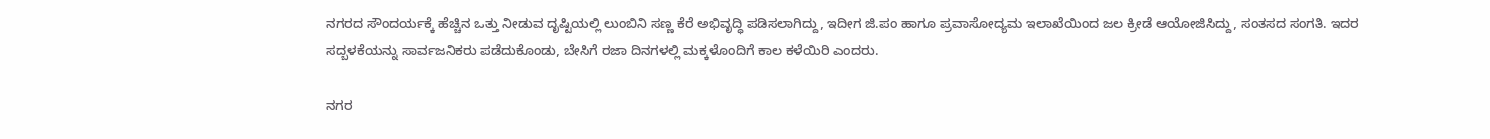ನಗರದ ಸೌಂದರ್ಯಕ್ಕೆ ಹೆಚ್ಚಿನ ಒತ್ತು ನೀಡುವ ದೃಷ್ಟಿಯಲ್ಲಿ ಲುಂಬಿನಿ ಸಣ್ಣ ಕೆರೆ ಅಭಿವೃದ್ಧಿ ಪಡಿಸಲಾಗಿದ್ದು, ಇದೀಗ ಜಿ.ಪಂ ಹಾಗೂ ಪ್ರವಾಸೋದ್ಯಮ ಇಲಾಖೆಯಿಂದ ಜಲ ಕ್ರೀಡೆ ಆಯೋಜಿಸಿದ್ದು, ಸಂತಸದ ಸಂಗತಿ. ಇದರ ಸದ್ಬಳಕೆಯನ್ನು ಸಾರ್ವಜನಿಕರು ಪಡೆದುಕೊಂಡು, ಬೇಸಿಗೆ ರಜಾ ದಿನಗಳಲ್ಲಿ ಮಕ್ಕಳೊಂದಿಗೆ ಕಾಲ ಕಳೆಯಿರಿ ಎಂದರು.

ನಗರ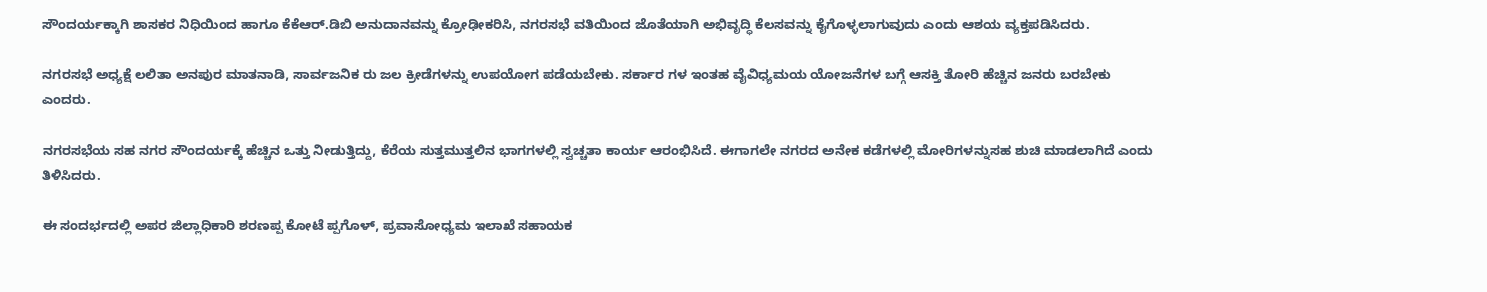ಸೌಂದರ್ಯಕ್ಕಾಗಿ ಶಾಸಕರ ನಿಧಿಯಿಂದ ಹಾಗೂ ಕೆಕೆಆರ್.ಡಿಬಿ ಅನುದಾನವನ್ನು ಕ್ರೋಢೀಕರಿಸಿ, ನಗರಸಭೆ ವತಿಯಿಂದ ಜೊತೆಯಾಗಿ ಅಭಿವೃದ್ಧಿ ಕೆಲಸವನ್ನು ಕೈಗೊಳ್ಳಲಾಗುವುದು ಎಂದು ಆಶಯ ವ್ಯಕ್ತಪಡಿಸಿದರು.

ನಗರಸಭೆ ಅಧ್ಯಕ್ಷೆ ಲಲಿತಾ ಅನಪುರ ಮಾತನಾಡಿ, ಸಾರ್ವಜನಿಕ ರು ಜಲ ಕ್ರೀಡೆಗಳನ್ನು ಉಪಯೋಗ ಪಡೆಯಬೇಕು. ಸರ್ಕಾರ ಗಳ ಇಂತಹ ವೈವಿಧ್ಯಮಯ ಯೋಜನೆಗಳ ಬಗ್ಗೆ ಆಸಕ್ತಿ ತೋರಿ ಹೆಚ್ಚಿನ ಜನರು ಬರಬೇಕು ಎಂದರು.

ನಗರಸಭೆಯ ಸಹ ನಗರ ಸೌಂದರ್ಯಕ್ಕೆ ಹೆಚ್ಚಿನ ಒತ್ತು ನೀಡುತ್ತಿದ್ದು, ಕೆರೆಯ ಸುತ್ತಮುತ್ತಲಿನ ಭಾಗಗಳಲ್ಲಿ ಸ್ವಚ್ಚತಾ ಕಾರ್ಯ ಆರಂಭಿಸಿದೆ. ಈಗಾಗಲೇ ನಗರದ ಅನೇಕ ಕಡೆಗಳಲ್ಲಿ ಮೋರಿಗಳನ್ನುಸಹ ಶುಚಿ ಮಾಡಲಾಗಿದೆ ಎಂದು ತಿಳಿಸಿದರು.

ಈ ಸಂದರ್ಭದಲ್ಲಿ ಅಪರ ಜಿಲ್ಲಾಧಿಕಾರಿ ಶರಣಪ್ಪ ಕೋಟೆ ಪ್ಪಗೊಳ್, ಪ್ರವಾಸೋಧ್ಯಮ ಇಲಾಖೆ ಸಹಾಯಕ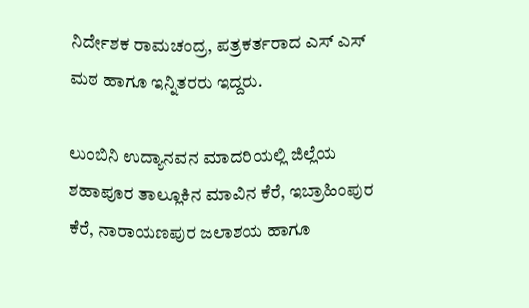ನಿರ್ದೇಶಕ ರಾಮಚಂದ್ರ, ಪತ್ರಕರ್ತರಾದ ಎಸ್ ಎಸ್ ಮಠ ಹಾಗೂ ಇನ್ನಿತರರು ಇದ್ದರು.

ಲುಂಬಿನಿ ಉದ್ಯಾನವನ ಮಾದರಿಯಲ್ಲಿ ಜಿಲ್ಲೆಯ ಶಹಾಪೂರ ತಾಲ್ಲೂಕಿನ ಮಾವಿನ ಕೆರೆ, ಇಬ್ರಾಹಿಂಪುರ ಕೆರೆ, ನಾರಾಯಣಪುರ ಜಲಾಶಯ ಹಾಗೂ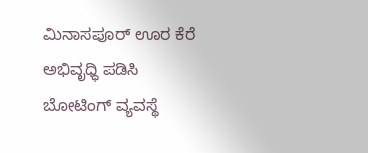ಮಿನಾಸಪೂರ್ ಊರ ಕೆರೆ ಅಭಿವೃಧ್ಧಿ ಪಡಿಸಿ ಬೋಟಿಂಗ್ ವ್ಯವಸ್ಥೆ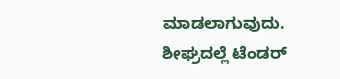ಮಾಡಲಾಗುವುದು. ಶೀಘ್ರದಲ್ಲೆ ಟೆಂಡರ್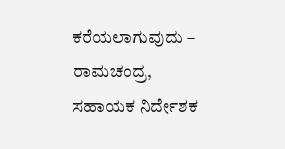ಕರೆಯಲಾಗುವುದು – ರಾಮಚಂದ್ರ, ಸಹಾಯಕ ನಿರ್ದೇಶಕ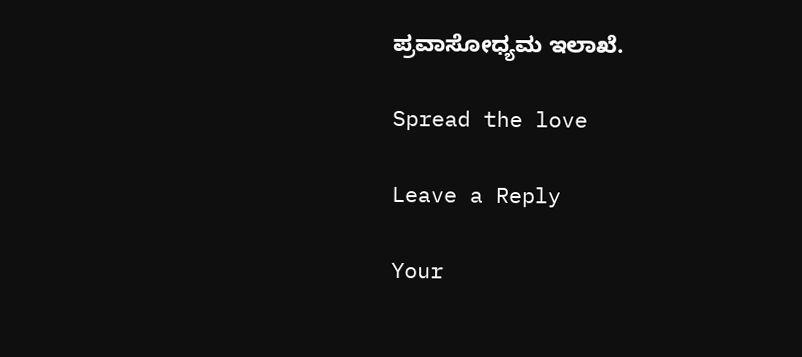ಪ್ರವಾಸೋಧ್ಯಮ ಇಲಾಖೆ.

Spread the love

Leave a Reply

Your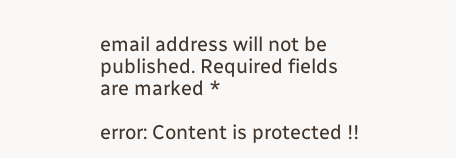email address will not be published. Required fields are marked *

error: Content is protected !!